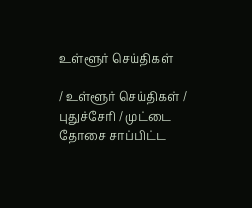உள்ளூர் செய்திகள்

/ உள்ளூர் செய்திகள் / புதுச்சேரி / முட்டை தோசை சாப்பிட்ட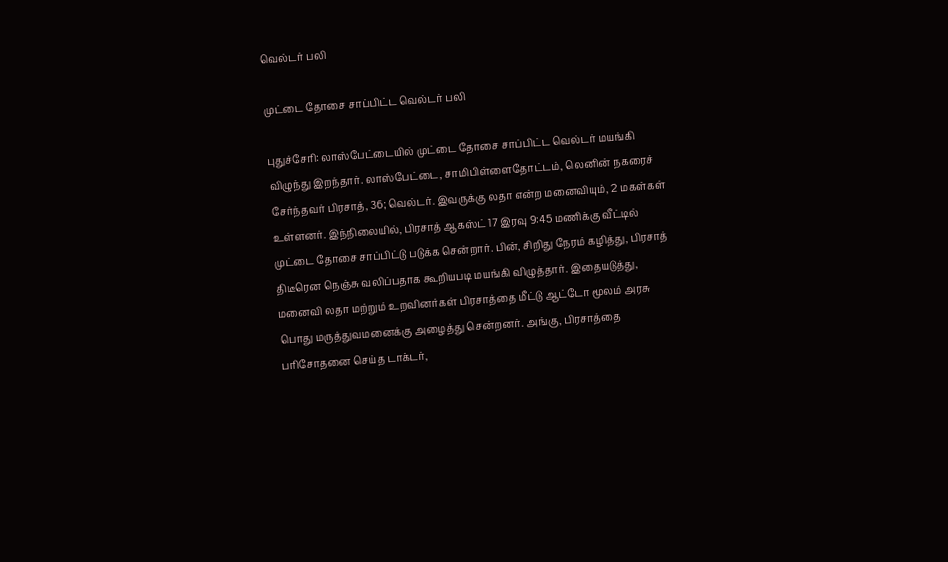வெல்டர் பலி

முட்டை தோசை சாப்பிட்ட வெல்டர் பலி

புதுச்சேரி: லாஸ்பேட்டையில் முட்டை தோசை சாப்பிட்ட வெல்டர் மயங்கி விழுந்து இறந்தார். லாஸ்பேட்டை, சாமிபிள்ளைதோட்டம், லெனின் நகரைச் சேர்ந்தவர் பிரசாத், 36; வெல்டர். இவருக்கு லதா என்ற மனைவியும், 2 மகள்கள் உள்ளனர். இந்நிலையில், பிரசாத் ஆகஸ்ட் 17 இரவு 9:45 மணிக்கு வீட்டில் முட்டை தோசை சாப்பிட்டு படுக்க சென்றார். பின், சிறிது நேரம் கழித்து, பிரசாத் திடீரென நெஞ்சு வலிப்பதாக கூறியபடி மயங்கி விழுத்தார். இதையடுத்து, மனைவி லதா மற்றும் உறவினர்கள் பிரசாத்தை மீட்டு ஆட்டோ மூலம் அரசு பொது மருத்துவமனைக்கு அழைத்து சென்றனர். அங்கு, பிரசாத்தை பரிசோதனை செய்த டாக்டர்,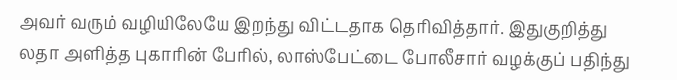அவர் வரும் வழியிலேயே இறந்து விட்டதாக தெரிவித்தார். இதுகுறித்து லதா அளித்த புகாரின் பேரில், லாஸ்பேட்டை போலீசார் வழக்குப் பதிந்து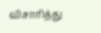விசாரித்து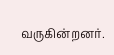வருகின்றனர்.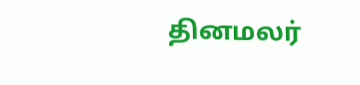தினமலர்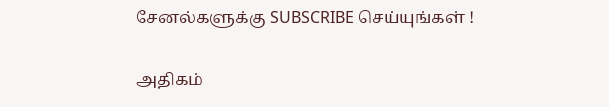சேனல்களுக்கு SUBSCRIBE செய்யுங்கள் !

அதிகம்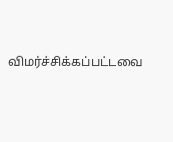விமர்ச்சிக்கப்பட்டவை